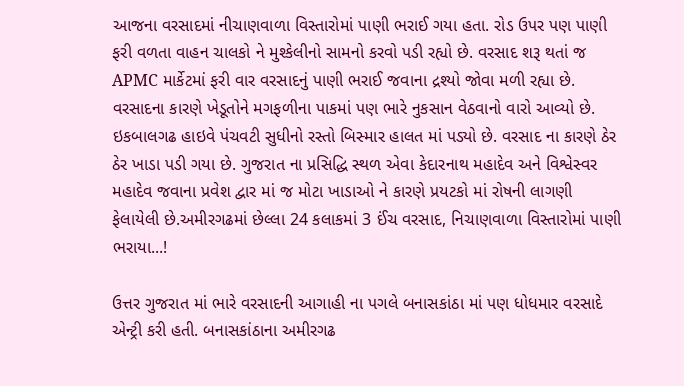આજના વરસાદમાં નીચાણવાળા વિસ્તારોમાં પાણી ભરાઈ ગયા હતા. રોડ ઉપર પણ પાણી ફરી વળતા વાહન ચાલકો ને મુશ્કેલીનો સામનો કરવો પડી રહ્યો છે. વરસાદ શરૂ થતાં જ APMC માર્કેટમાં ફરી વાર વરસાદનું પાણી ભરાઈ જવાના દ્રશ્યો જોવા મળી રહ્યા છે. વરસાદના કારણે ખેડૂતોને મગફળીના પાકમાં પણ ભારે નુકસાન વેઠવાનો વારો આવ્યો છે. ઇકબાલગઢ હાઇવે પંચવટી સુધીનો રસ્તો બિસ્માર હાલત માં પડ્યો છે. વરસાદ ના કારણે ઠેર ઠેર ખાડા પડી ગયા છે. ગુજરાત ના પ્રસિદ્ધિ સ્થળ એવા કેદારનાથ મહાદેવ અને વિશ્વેસ્વર મહાદેવ જવાના પ્રવેશ દ્વાર માં જ મોટા ખાડાઓ ને કારણે પ્રયટકો માં રોષની લાગણી ફેલાયેલી છે.અમીરગઢમાં છેલ્લા 24 કલાકમાં 3 ઈંચ વરસાદ, નિચાણવાળા વિસ્તારોમાં પાણી ભરાયા...!

ઉત્તર ગુજરાત માં ભારે વરસાદની આગાહી ના પગલે બનાસકાંઠા માં પણ ધોધમાર વરસાદે એન્ટ્રી કરી હતી. બનાસકાંઠાના અમીરગઢ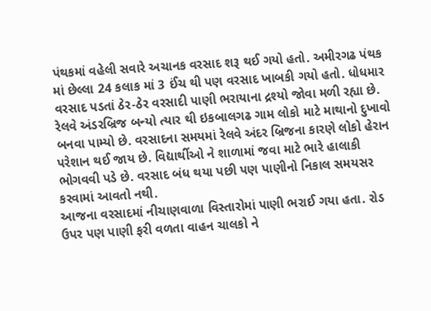પંથકમાં વહેલી સવારે અચાનક વરસાદ શરૂ થઈ ગયો હતો. અમીરગઢ પંથક માં છેલ્લા 24 કલાક માં 3 ઈંચ થી પણ વરસાદ ખાબકી ગયો હતો. ધોધમાર વરસાદ પડતાં ઠેર-ઠેર વરસાદી પાણી ભરાયાના દ્રશ્યો જોવા મળી રહ્યા છે. રેલવે અંડરબ્રિજ બન્યો ત્યાર થી ઇકબાલગઢ ગામ લોકો માટે માથાનો દુખાવો બનવા પામ્યો છે. વરસાદના સમયમાં રેલવે અંદર બ્રિજના કારણે લોકો હેરાન પરેશાન થઈ જાય છે. વિદ્યાર્થીઓ ને શાળામાં જવા માટે ભારે હાલાકી ભોગવવી પડે છે. વરસાદ બંધ થયા પછી પણ પાણીનો નિકાલ સમયસર કરવામાં આવતો નથી.
આજના વરસાદમાં નીચાણવાળા વિસ્તારોમાં પાણી ભરાઈ ગયા હતા. રોડ ઉપર પણ પાણી ફરી વળતા વાહન ચાલકો ને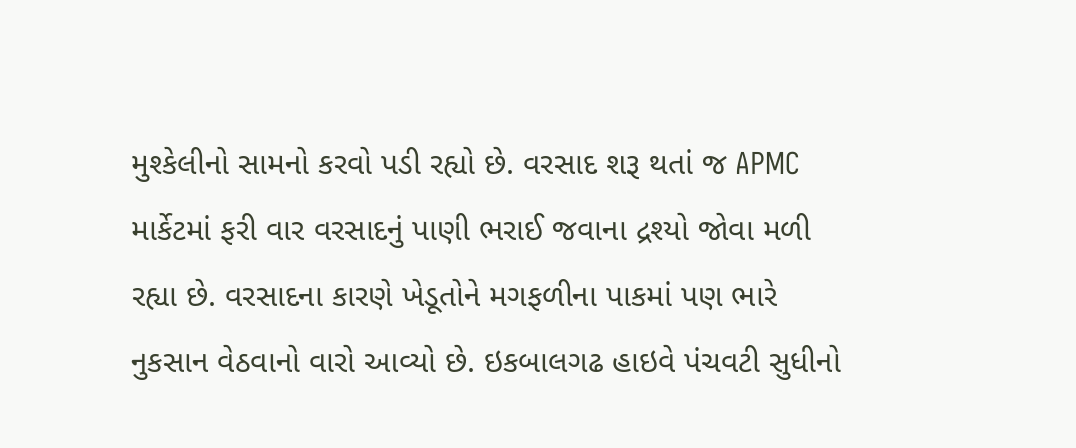મુશ્કેલીનો સામનો કરવો પડી રહ્યો છે. વરસાદ શરૂ થતાં જ APMC માર્કેટમાં ફરી વાર વરસાદનું પાણી ભરાઈ જવાના દ્રશ્યો જોવા મળી રહ્યા છે. વરસાદના કારણે ખેડૂતોને મગફળીના પાકમાં પણ ભારે નુકસાન વેઠવાનો વારો આવ્યો છે. ઇકબાલગઢ હાઇવે પંચવટી સુધીનો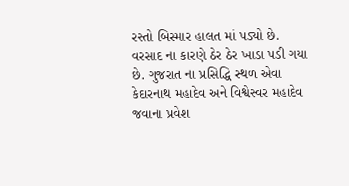રસ્તો બિસ્માર હાલત માં પડ્યો છે. વરસાદ ના કારણે ઠેર ઠેર ખાડા પડી ગયા છે. ગુજરાત ના પ્રસિદ્ધિ સ્થળ એવા કેદારનાથ મહાદેવ અને વિશ્વેસ્વર મહાદેવ જવાના પ્રવેશ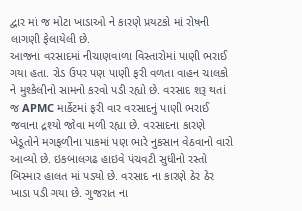દ્વાર માં જ મોટા ખાડાઓ ને કારણે પ્રયટકો માં રોષની લાગણી ફેલાયેલી છે.
આજના વરસાદમાં નીચાણવાળા વિસ્તારોમાં પાણી ભરાઈ ગયા હતા. રોડ ઉપર પણ પાણી ફરી વળતા વાહન ચાલકો ને મુશ્કેલીનો સામનો કરવો પડી રહ્યો છે. વરસાદ શરૂ થતાં જ APMC માર્કેટમાં ફરી વાર વરસાદનું પાણી ભરાઈ જવાના દ્રશ્યો જોવા મળી રહ્યા છે. વરસાદના કારણે ખેડૂતોને મગફળીના પાકમાં પણ ભારે નુકસાન વેઠવાનો વારો આવ્યો છે. ઇકબાલગઢ હાઇવે પંચવટી સુધીનો રસ્તો બિસ્માર હાલત માં પડ્યો છે. વરસાદ ના કારણે ઠેર ઠેર ખાડા પડી ગયા છે. ગુજરાત ના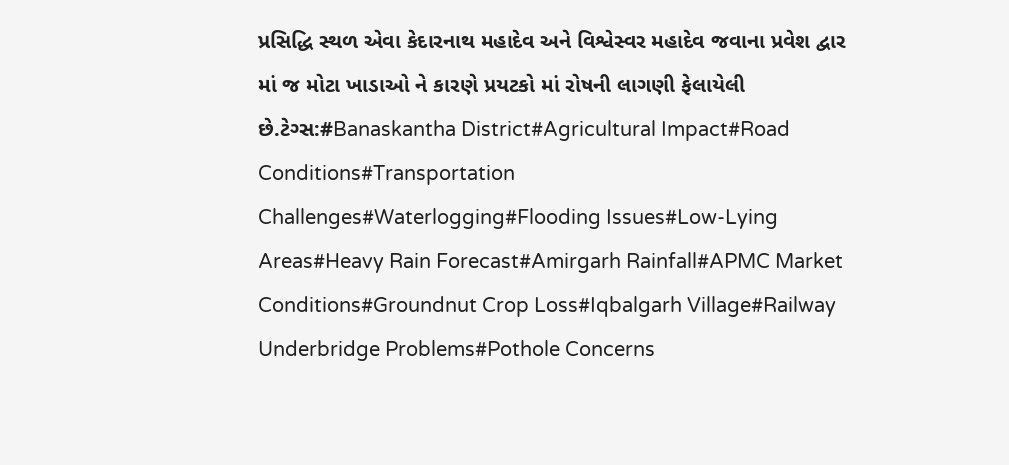પ્રસિદ્ધિ સ્થળ એવા કેદારનાથ મહાદેવ અને વિશ્વેસ્વર મહાદેવ જવાના પ્રવેશ દ્વાર માં જ મોટા ખાડાઓ ને કારણે પ્રયટકો માં રોષની લાગણી ફેલાયેલી છે.ટેગ્સ:#Banaskantha District#Agricultural Impact#Road Conditions#Transportation Challenges#Waterlogging#Flooding Issues#Low-Lying Areas#Heavy Rain Forecast#Amirgarh Rainfall#APMC Market Conditions#Groundnut Crop Loss#Iqbalgarh Village#Railway Underbridge Problems#Pothole Concerns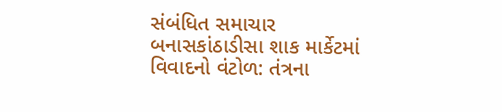સંબંધિત સમાચાર
બનાસકાંઠાડીસા શાક માર્કેટમાં વિવાદનો વંટોળ: તંત્રના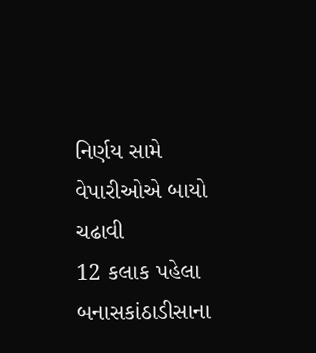નિર્ણય સામે વેપારીઓએ બાયો ચઢાવી
12 કલાક પહેલા
બનાસકાંઠાડીસાના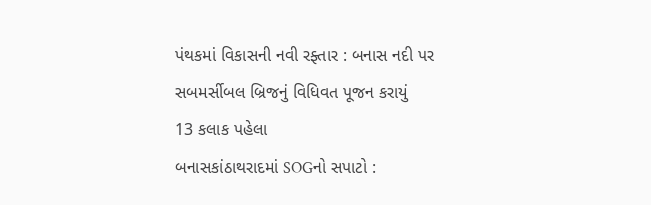પંથકમાં વિકાસની નવી રફ્તાર : બનાસ નદી પર સબમર્સીબલ બ્રિજનું વિધિવત પૂજન કરાયું
13 કલાક પહેલા
બનાસકાંઠાથરાદમાં SOGનો સપાટો :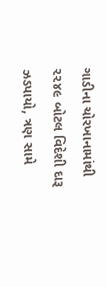ગાડીના ચોરખાનામાંથી ૨૨૪૯ બોટલ વિદેશી દારૂ ઝડપાયો, ત્રણ સામે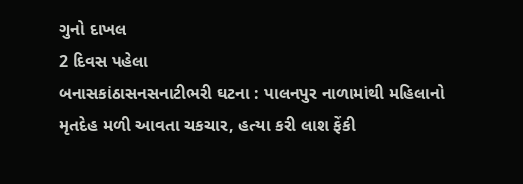ગુનો દાખલ
2 દિવસ પહેલા
બનાસકાંઠાસનસનાટીભરી ઘટના : પાલનપુર નાળામાંથી મહિલાનો મૃતદેહ મળી આવતા ચકચાર, હત્યા કરી લાશ ફેંકી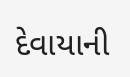દેવાયાની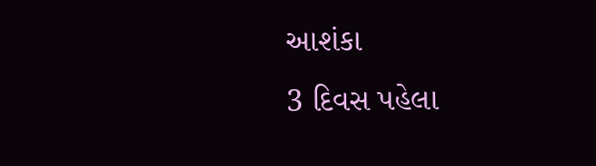આશંકા
3 દિવસ પહેલા